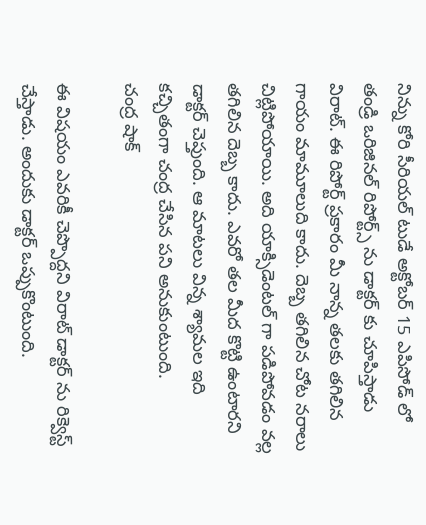నిన్ను కోరి సీరియల్ టుడే అక్టోబర్ 15 ఎపిసోడ్ లో తండ్రి ఒరిజినల్ రిపోర్ట్స్ ను డాక్టర్ కు చూపిస్తాడు విరాట్. ఈ రిపోర్ట్ ప్రకారం మీ నాన్న తలకు తగిలిన గాయం మామూలుది కాదు. దెబ్బ తగిలిన చోట నరాలు చిట్లిపోయాయి. అది యాక్సిడెంటల్ గా పడిపోవడం వల్ల తగిలిన దెబ్బ కాదు. ఎవరో తల మీద కొట్టి ఉంటారని డాక్టర్ చెప్తుంది. ఆ మాటలు విన్న శ్యామల ఇది కచ్చితంగా చంద్ర చేసిన పని అనుకుంటుంది.
చంద్ర షాక్

ఈ విషయం ఎవరికీ చెప్పొద్దని విరాట్ డాక్టర్ ను రిక్వెస్ట్ చేస్తాడు. అందుకు డాక్టర్ ఒప్పుకొంటుంది.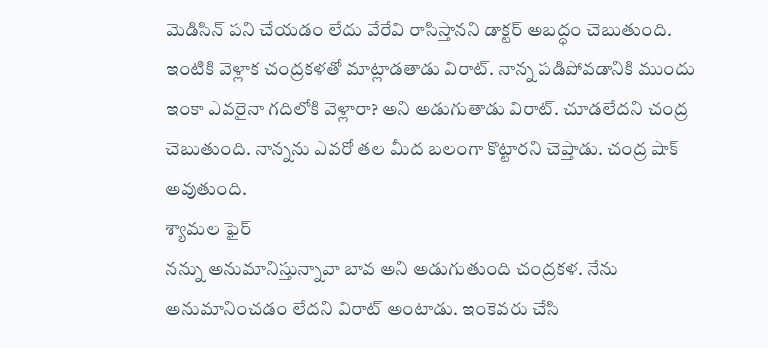మెడిసిన్ పని చేయడం లేదు వేరేవి రాసిస్తానని డాక్టర్ అబద్ధం చెబుతుంది. ఇంటికి వెళ్లాక చంద్రకళతో మాట్లాడతాడు విరాట్. నాన్న పడిపోవడానికి ముందు ఇంకా ఎవరైనా గదిలోకి వెళ్లారా? అని అడుగుతాడు విరాట్. చూడలేదని చంద్ర చెబుతుంది. నాన్నను ఎవరో తల మీద బలంగా కొట్టారని చెప్తాడు. చంద్ర షాక్ అవుతుంది.
శ్యామల ఫైర్
నన్ను అనుమానిస్తున్నావా బావ అని అడుగుతుంది చంద్రకళ. నేను అనుమానించడం లేదని విరాట్ అంటాడు. ఇంకెవరు చేసి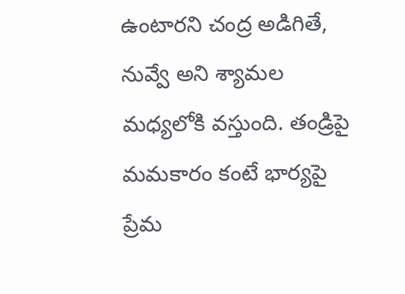ఉంటారని చంద్ర అడిగితే, నువ్వే అని శ్యామల మధ్యలోకి వస్తుంది. తండ్రిపై మమకారం కంటే భార్యపై ప్రేమ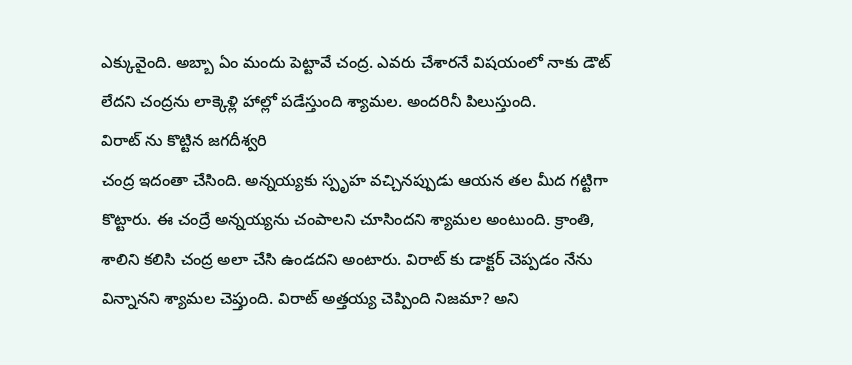ఎక్కువైంది. అబ్బా ఏం మందు పెట్టావే చంద్ర. ఎవరు చేశారనే విషయంలో నాకు డౌట్ లేదని చంద్రను లాక్కెళ్లి హాల్లో పడేస్తుంది శ్యామల. అందరినీ పిలుస్తుంది.
విరాట్ ను కొట్టిన జగదీశ్వరి
చంద్ర ఇదంతా చేసింది. అన్నయ్యకు స్పృహ వచ్చినప్పుడు ఆయన తల మీద గట్టిగా కొట్టారు. ఈ చంద్రే అన్నయ్యను చంపాలని చూసిందని శ్యామల అంటుంది. క్రాంతి, శాలిని కలిసి చంద్ర అలా చేసి ఉండదని అంటారు. విరాట్ కు డాక్టర్ చెప్పడం నేను విన్నానని శ్యామల చెప్తుంది. విరాట్ అత్తయ్య చెప్పింది నిజమా? అని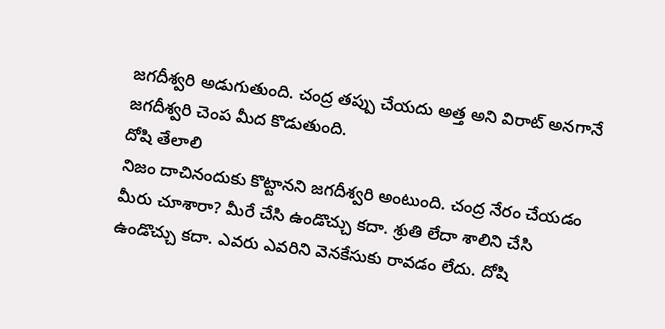జగదీశ్వరి అడుగుతుంది. చంద్ర తప్పు చేయదు అత్త అని విరాట్ అనగానే జగదీశ్వరి చెంప మీద కొడుతుంది.
దోషి తేలాలి
నిజం దాచినందుకు కొట్టానని జగదీశ్వరి అంటుంది. చంద్ర నేరం చేయడం మీరు చూశారా? మీరే చేసి ఉండొచ్చు కదా. శ్రుతి లేదా శాలిని చేసి ఉండొచ్చు కదా. ఎవరు ఎవరిని వెనకేసుకు రావడం లేదు. దోషి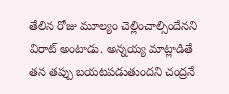తేలిన రోజు మూల్యం చెల్లించాల్సిందేనని విరాట్ అంటాడు. అన్నయ్య మాట్లాడితే తన తప్పు బయటపడుతుందని చంద్రనే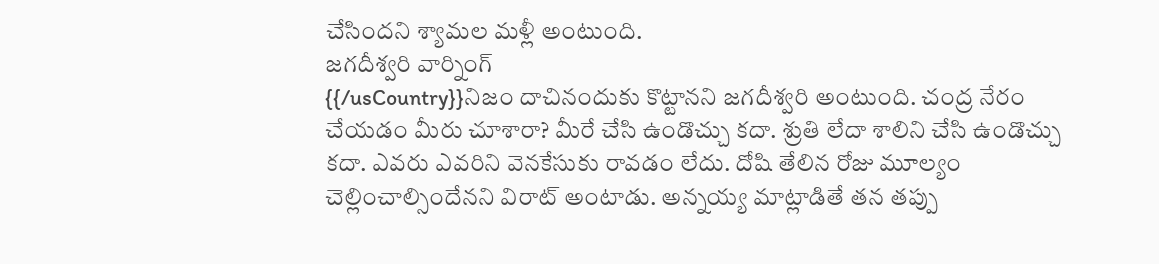చేసిందని శ్యామల మళ్లీ అంటుంది.
జగదీశ్వరి వార్నింగ్
{{/usCountry}}నిజం దాచినందుకు కొట్టానని జగదీశ్వరి అంటుంది. చంద్ర నేరం చేయడం మీరు చూశారా? మీరే చేసి ఉండొచ్చు కదా. శ్రుతి లేదా శాలిని చేసి ఉండొచ్చు కదా. ఎవరు ఎవరిని వెనకేసుకు రావడం లేదు. దోషి తేలిన రోజు మూల్యం చెల్లించాల్సిందేనని విరాట్ అంటాడు. అన్నయ్య మాట్లాడితే తన తప్పు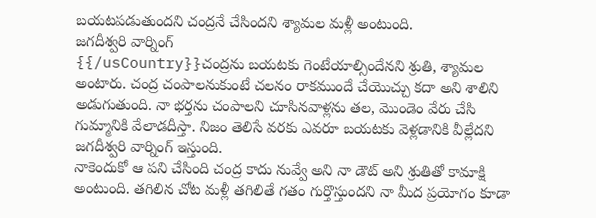బయటపడుతుందని చంద్రనే చేసిందని శ్యామల మళ్లీ అంటుంది.
జగదీశ్వరి వార్నింగ్
{{/usCountry}}చంద్రను బయటకు గెంటేయాల్సిందేనని శ్రుతి, శ్యామల అంటారు. చంద్ర చంపాలనుకుంటే చలనం రాకముందే చేయొచ్చు కదా అని శాలిని అడుగుతుంది. నా భర్తను చంపాలని చూసినవాళ్లను తల, మొండెం వేరు చేసి గుమ్మానికి వేలాడదీస్తా. నిజం తెలిసే వరకు ఎవరూ బయటకు వెళ్లడానికి వీల్లేదని జగదీశ్వరి వార్నింగ్ ఇస్తుంది.
నాకెందుకో ఆ పని చేసింది చంద్ర కాదు నువ్వే అని నా డౌట్ అని శ్రుతితో కామాక్షి అంటుంది. తగిలిన చోట మళ్లీ తగిలితే గతం గుర్తొస్తుందని నా మీద ప్రయోగం కూడా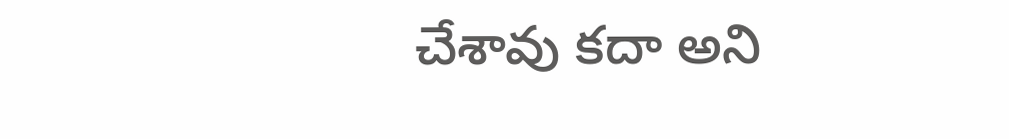చేశావు కదా అని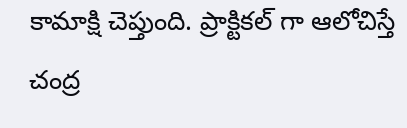కామాక్షి చెప్తుంది. ప్రాక్టికల్ గా ఆలోచిస్తే చంద్ర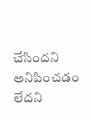చేసిందని అనిపించడం లేదని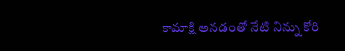కామాక్షి అనడంతో నేటి నిన్ను కోరి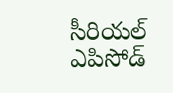సీరియల్ ఎపిసోడ్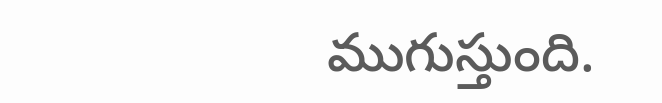ముగుస్తుంది.